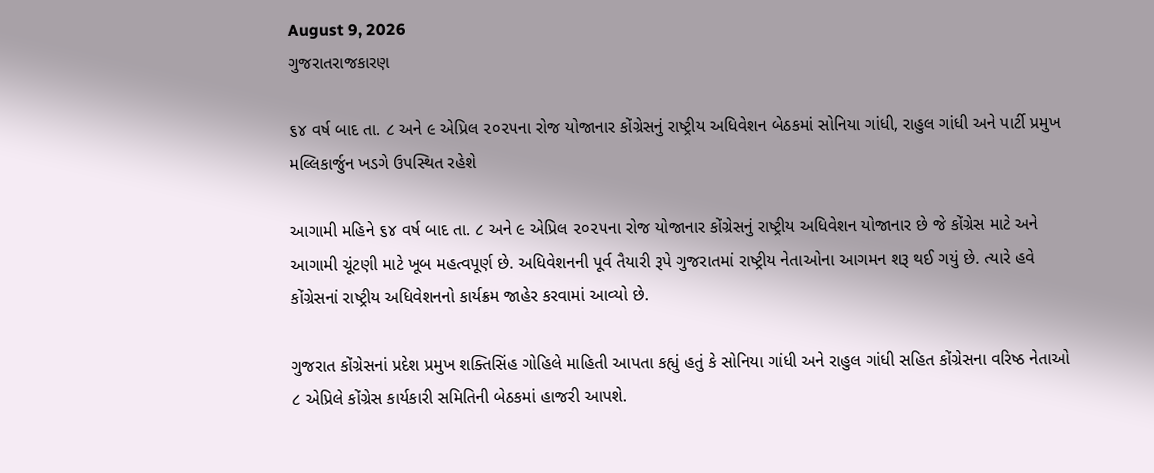August 9, 2026
ગુજરાતરાજકારણ

૬૪ વર્ષ બાદ તા. ૮ અને ૯ એપ્રિલ ૨૦૨૫ના રોજ યોજાનાર કોંગ્રેસનું રાષ્‍ટ્રીય અધિવેશન બેઠકમાં સોનિયા ગાંધી, રાહુલ ગાંધી અને પાર્ટી પ્રમુખ મલ્લિકાર્જુન ખડગે ઉપસ્થિત રહેશે

આગામી મહિને ૬૪ વર્ષ બાદ તા. ૮ અને ૯ એપ્રિલ ૨૦૨૫ના રોજ યોજાનાર કોંગ્રેસનું રાષ્‍ટ્રીય અધિવેશન યોજાનાર છે જે કોંગ્રેસ માટે અને આગામી ચૂંટણી માટે ખૂબ મહત્‍વપૂર્ણ છે. અધિવેશનની પૂર્વ તૈયારી રૂપે ગુજરાતમાં રાષ્‍ટ્રીય નેતાઓના આગમન શરૂ થઈ ગયું છે. ત્‍યારે હવે કોંગ્રેસનાં રાષ્‍ટ્રીય અધિવેશનનો કાર્યક્રમ જાહેર કરવામાં આવ્‍યો છે.

ગુજરાત કોંગ્રેસનાં પ્રદેશ પ્રમુખ શક્‍તિસિંહ ગોહિલે માહિતી આપતા કહ્યું હતું કે સોનિયા ગાંધી અને રાહુલ ગાંધી સહિત કોંગ્રેસના વરિષ્ઠ નેતાઓ ૮ એપ્રિલે કોંગ્રેસ કાર્યકારી સમિતિની બેઠકમાં હાજરી આપશે.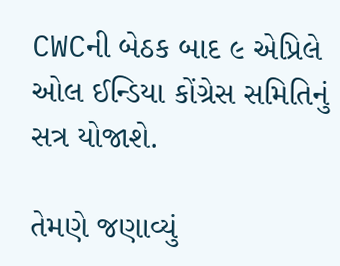CWCની બેઠક બાદ ૯ એપ્રિલે ઓલ ઈન્‍ડિયા કોંગ્રેસ સમિતિનું સત્ર યોજાશે.

તેમણે જણાવ્‍યું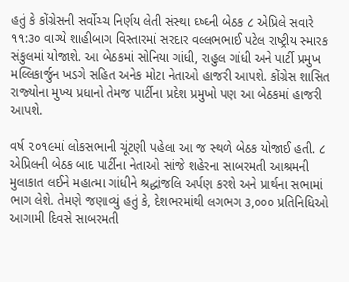હતું કે કોંગ્રેસની સર્વોચ્‍ચ નિર્ણય લેતી સંસ્‍થા ઘ્‍ષ્‍ઘ્‍ની બેઠક ૮ એપ્રિલે સવારે ૧૧:૩૦ વાગ્‍યે શાહીબાગ વિસ્‍તારમાં સરદાર વલ્લભભાઈ પટેલ રાષ્‍ટ્રીય સ્‍મારક સંકુલમાં યોજાશે. આ બેઠકમાં સોનિયા ગાંધી, રાહુલ ગાંધી અને પાર્ટી પ્રમુખ મલ્લિકાર્જુન ખડગે સહિત અનેક મોટા નેતાઓ હાજરી આપશે. કોંગ્રેસ શાસિત રાજ્‍યોના મુખ્‍ય પ્રધાનો તેમજ પાર્ટીના પ્રદેશ પ્રમુખો પણ આ બેઠકમાં હાજરી આપશે.

વર્ષ ૨૦૧૯માં લોકસભાની ચૂંટણી પહેલા આ જ સ્‍થળે બેઠક યોજાઈ હતી. ૮ એપ્રિલની બેઠક બાદ પાર્ટીના નેતાઓ સાંજે શહેરના સાબરમતી આશ્રમની મુલાકાત લઈને મહાત્‍મા ગાંધીને શ્રદ્ધાંજલિ અર્પણ કરશે અને પ્રાર્થના સભામાં ભાગ લેશે. તેમણે જણાવ્‍યું હતું કે, દેશભરમાંથી લગભગ ૩,૦૦૦ પ્રતિનિધિઓ આગામી દિવસે સાબરમતી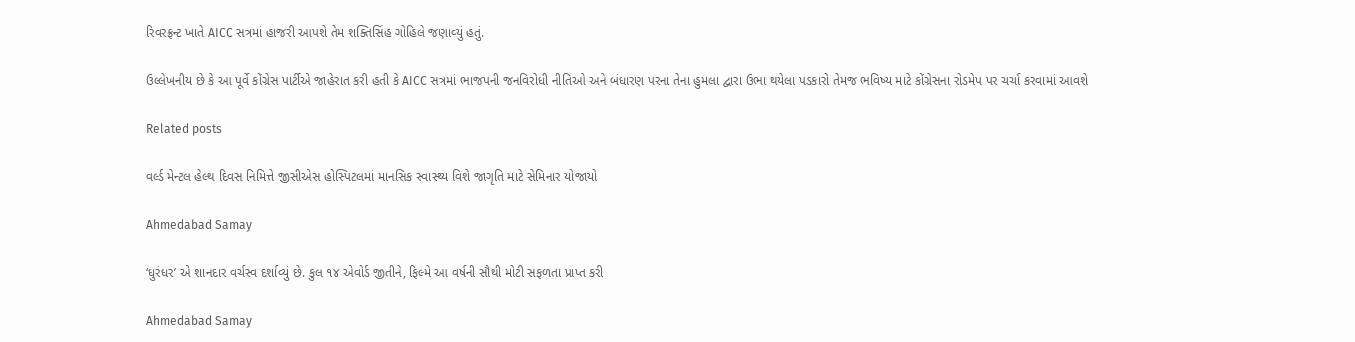રિવરફ્રન્‍ટ ખાતે AICC સત્રમાં હાજરી આપશે તેમ શક્‍તિસિંહ ગોહિલે જણાવ્‍યું હતું.

ઉલ્લેખનીય છે કે આ પૂર્વે કોંગ્રેસ પાર્ટીએ જાહેરાત કરી હતી કે AICC સત્રમાં ભાજપની જનવિરોધી નીતિઓ અને બંધારણ પરના તેના હુમલા દ્વારા ઉભા થયેલા પડકારો તેમજ ભવિષ્‍ય માટે કોંગ્રેસના રોડમેપ પર ચર્ચા કરવામાં આવશે

Related posts

વર્લ્ડ મેન્ટલ હેલ્થ દિવસ નિમિત્તે જીસીએસ હોસ્પિટલમાં માનસિક સ્વાસ્થ્ય વિશે જાગૃતિ માટે સેમિનાર યોજાયો

Ahmedabad Samay

‘ધુરંધર’ એ શાનદાર વર્ચસ્‍વ દર્શાવ્‍યું છે. કુલ ૧૪ એવોર્ડ જીતીને, ફિલ્‍મે આ વર્ષની સૌથી મોટી સફળતા પ્રાપ્ત કરી

Ahmedabad Samay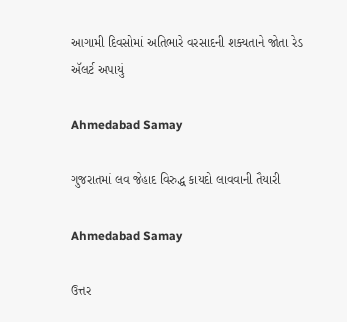આગામી દિવસોમાં અતિભારે વરસાદની શક્યતાને જોતા રેડ ઍલર્ટ અપાયું

Ahmedabad Samay

ગુજરાતમાં લવ જેહાદ વિરુદ્ધ કાયદો લાવવાની તૈયારી

Ahmedabad Samay

ઉત્તર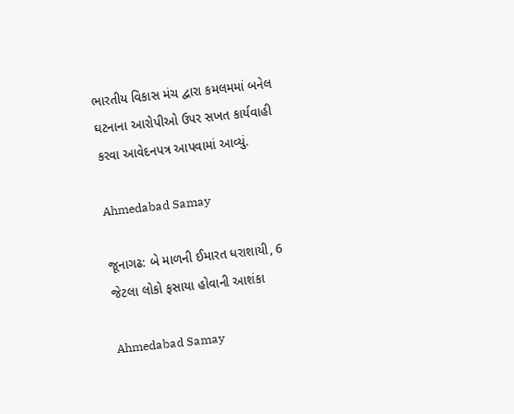ભારતીય વિકાસ મંચ દ્વારા કમલમમાં બનેલ ઘટનાના આરોપીઓ ઉપર સખત કાર્યવાહી કરવા આવેદનપત્ર આપવામાં આવ્યું.

Ahmedabad Samay

જૂનાગઢ: બે માળની ઈમારત ધરાશાયી, 6 જેટલા લોકો ફસાયા હોવાની આશંકા

Ahmedabad Samay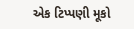એક ટિપ્પણી મૂકો